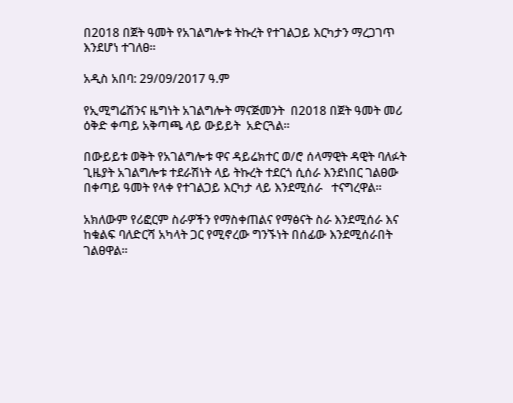በ2018 በጀት ዓመት የአገልግሎቱ ትኩረት የተገልጋይ እርካታን ማረጋገጥ እንደሆነ ተገለፀ።

አዲስ አበባ: 29/09/2017 ዓ.ም

የኢሚግሬሽንና ዜግነት አገልግሎት ማናጅመንት  በ2018 በጀት ዓመት መሪ ዕቅድ ቀጣይ አቅጣጫ ላይ ውይይት  አድርጓል።

በውይይቱ ወቅት የአገልግሎቱ ዋና ዳይሬክተር ወ/ሮ ሰላማዊት ዳዊት ባለፉት ጊዜያት አገልግሎቱ ተደራሽነት ላይ ትኩረት ተደርጎ ሲሰራ እንደነበር ገልፀው በቀጣይ ዓመት የላቀ የተገልጋይ እርካታ ላይ እንደሚሰራ   ተናግረዋል።

አክለውም የሪፎርም ስራዎችን የማስቀጠልና የማፅናት ስራ እንደሚሰራ እና ከቁልፍ ባለድርሻ አካላት ጋር የሚኖረው ግንኙነት በሰፊው እንደሚሰራበት ገልፀዋል።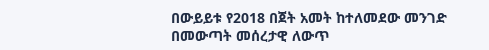በውይይቱ የ2018 በጀት አመት ከተለመደው መንገድ በመውጣት መሰረታዊ ለውጥ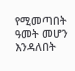የሚመጣበት ዓመት መሆን እንዳለበት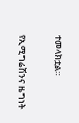ተመላክቷል።

የኢሚግሬሽንና ዜግነት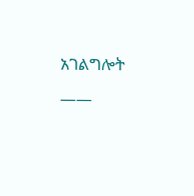አገልግሎት

——